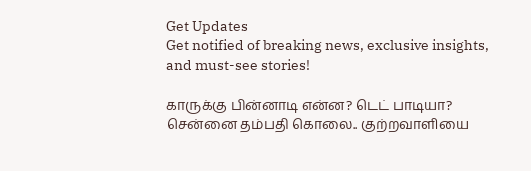Get Updates
Get notified of breaking news, exclusive insights, and must-see stories!

காருக்கு பின்னாடி என்ன? டெட் பாடியா? சென்னை தம்பதி கொலை.. குற்றவாளியை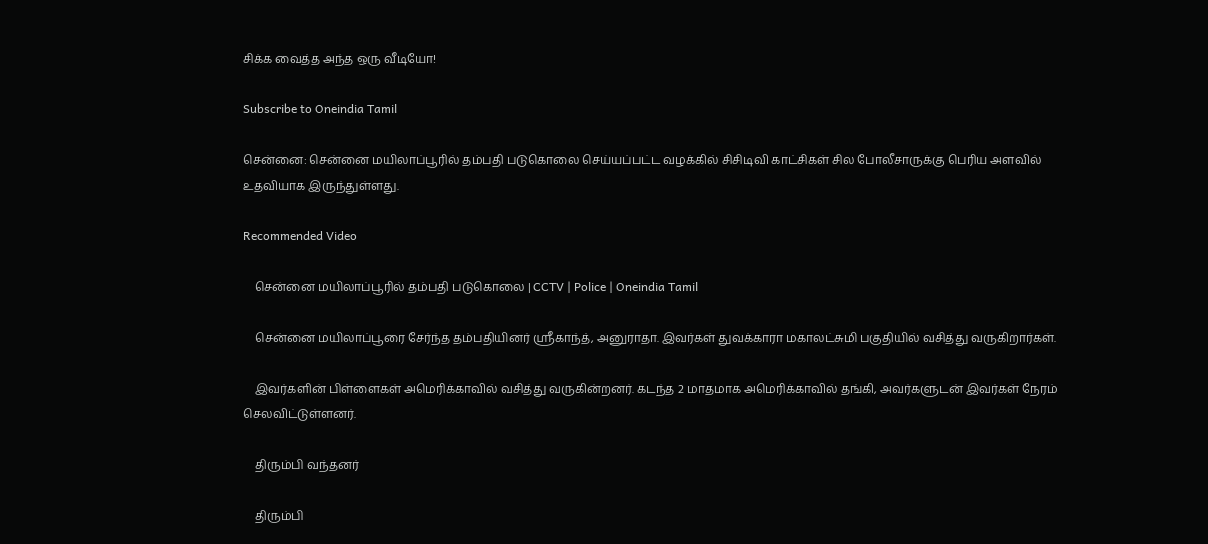சிக்க வைத்த அந்த ஒரு வீடியோ!

Subscribe to Oneindia Tamil

சென்னை: சென்னை மயிலாப்பூரில் தம்பதி படுகொலை செய்யப்பட்ட வழக்கில் சிசிடிவி காட்சிகள் சில போலீசாருக்கு பெரிய அளவில் உதவியாக இருந்துள்ளது.

Recommended Video

    சென்னை மயிலாப்பூரில் தம்பதி படுகொலை | CCTV | Police | Oneindia Tamil

    சென்னை மயிலாப்பூரை சேர்ந்த தம்பதியினர் ஸ்ரீகாந்த், அனுராதா. இவர்கள் துவக்காரா மகாலட்சுமி பகுதியில் வசித்து வருகிறார்கள்.

    இவர்களின் பிள்ளைகள் அமெரிக்காவில் வசித்து வருகின்றனர். கடந்த 2 மாதமாக அமெரிக்காவில் தங்கி, அவர்களுடன் இவர்கள் நேரம் செலவிட்டுள்ளனர்.

    திரும்பி வந்தனர்

    திரும்பி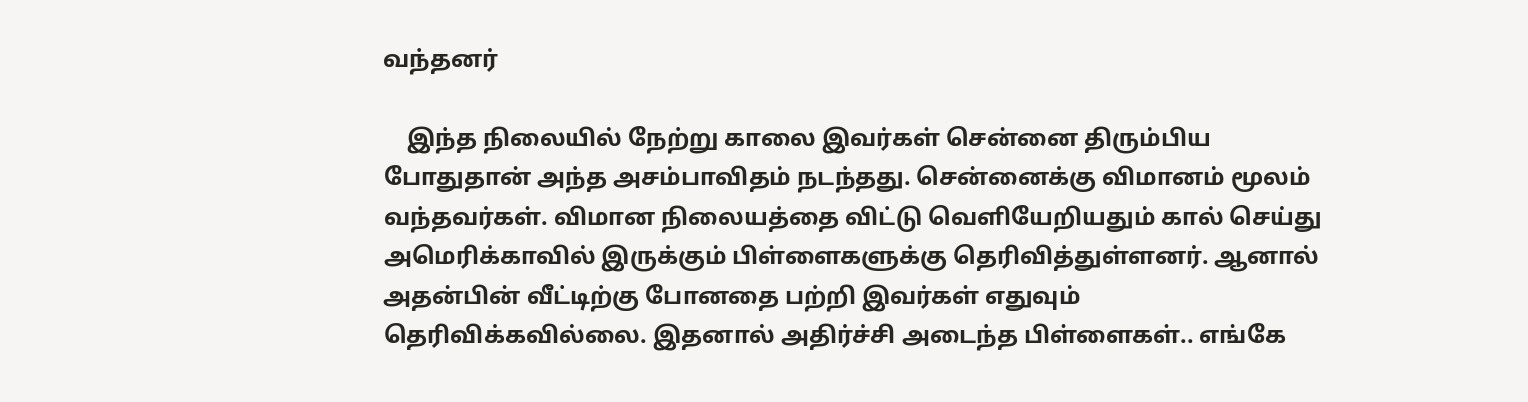வந்தனர்

    இந்த நிலையில் நேற்று காலை இவர்கள் சென்னை திரும்பிய போதுதான் அந்த அசம்பாவிதம் நடந்தது. சென்னைக்கு விமானம் மூலம் வந்தவர்கள். விமான நிலையத்தை விட்டு வெளியேறியதும் கால் செய்து அமெரிக்காவில் இருக்கும் பிள்ளைகளுக்கு தெரிவித்துள்ளனர். ஆனால் அதன்பின் வீட்டிற்கு போனதை பற்றி இவர்கள் எதுவும் தெரிவிக்கவில்லை. இதனால் அதிர்ச்சி அடைந்த பிள்ளைகள்.. எங்கே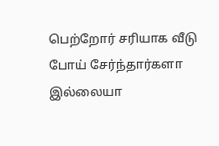பெற்றோர் சரியாக வீடு போய் சேர்ந்தார்களா இல்லையா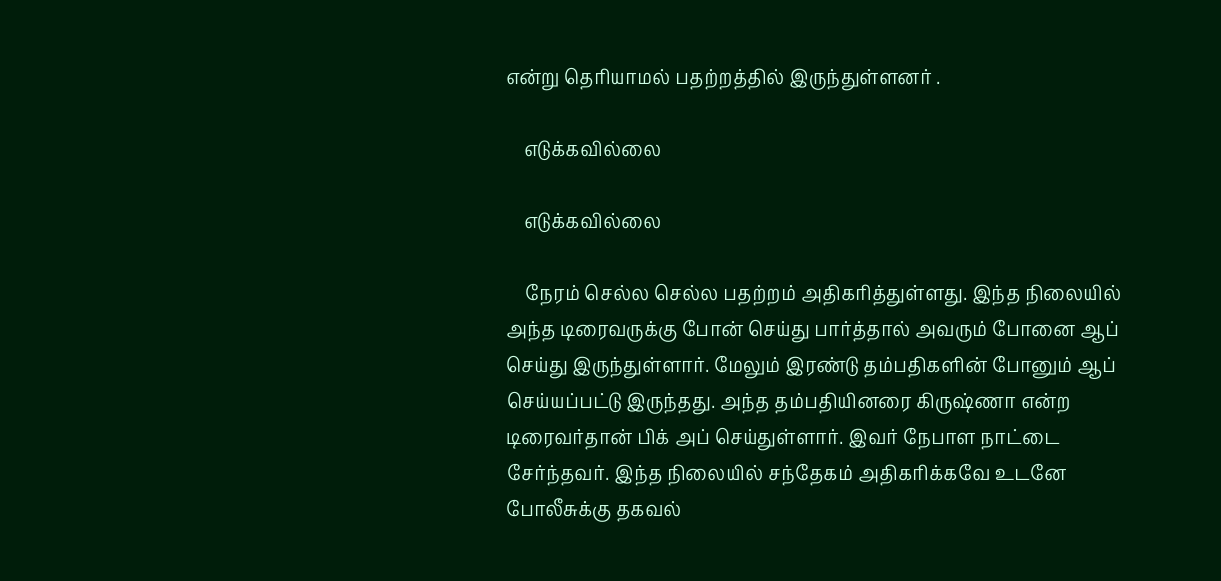என்று தெரியாமல் பதற்றத்தில் இருந்துள்ளனர் .

    எடுக்கவில்லை

    எடுக்கவில்லை

    நேரம் செல்ல செல்ல பதற்றம் அதிகரித்துள்ளது. இந்த நிலையில் அந்த டிரைவருக்கு போன் செய்து பார்த்தால் அவரும் போனை ஆப் செய்து இருந்துள்ளார். மேலும் இரண்டு தம்பதிகளின் போனும் ஆப் செய்யப்பட்டு இருந்தது. அந்த தம்பதியினரை கிருஷ்ணா என்ற டிரைவர்தான் பிக் அப் செய்துள்ளார். இவர் நேபாள நாட்டை சேர்ந்தவர். இந்த நிலையில் சந்தேகம் அதிகரிக்கவே உடனே போலீசுக்கு தகவல்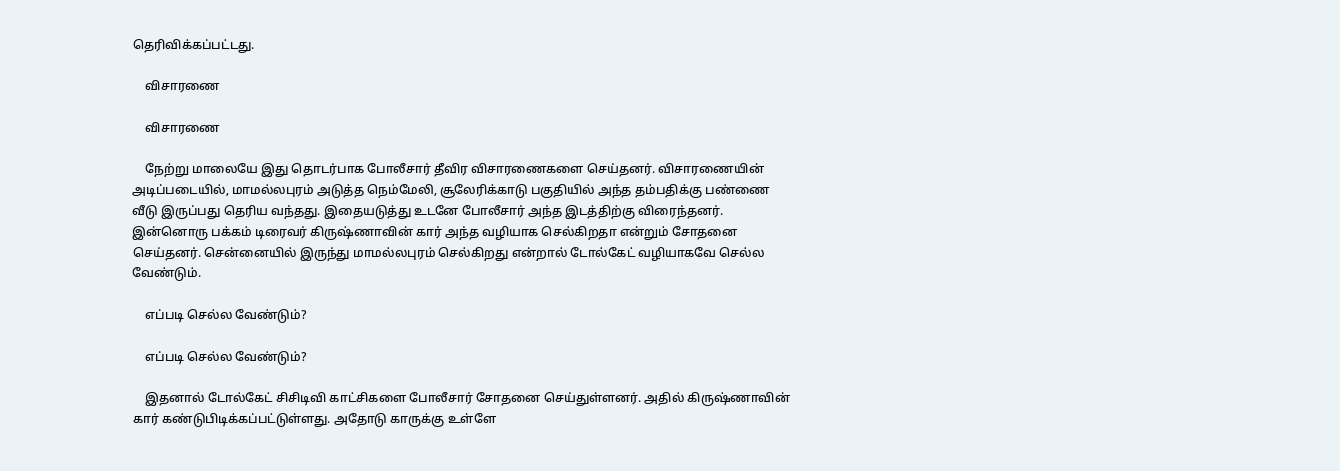தெரிவிக்கப்பட்டது.

    விசாரணை

    விசாரணை

    நேற்று மாலையே இது தொடர்பாக போலீசார் தீவிர விசாரணைகளை செய்தனர். விசாரணையின் அடிப்படையில், மாமல்லபுரம் அடுத்த நெம்மேலி, சூலேரிக்காடு பகுதியில் அந்த தம்பதிக்கு பண்ணை வீடு இருப்பது தெரிய வந்தது. இதையடுத்து உடனே போலீசார் அந்த இடத்திற்கு விரைந்தனர். இன்னொரு பக்கம் டிரைவர் கிருஷ்ணாவின் கார் அந்த வழியாக செல்கிறதா என்றும் சோதனை செய்தனர். சென்னையில் இருந்து மாமல்லபுரம் செல்கிறது என்றால் டோல்கேட் வழியாகவே செல்ல வேண்டும்.

    எப்படி செல்ல வேண்டும்?

    எப்படி செல்ல வேண்டும்?

    இதனால் டோல்கேட் சிசிடிவி காட்சிகளை போலீசார் சோதனை செய்துள்ளனர். அதில் கிருஷ்ணாவின் கார் கண்டுபிடிக்கப்பட்டுள்ளது. அதோடு காருக்கு உள்ளே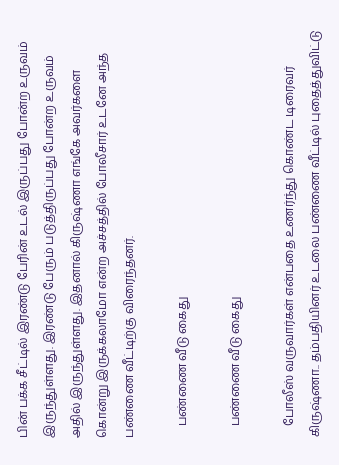பின் பக்க சீட்டில் இரண்டு பேரின் உடல் இருப்பது போன்ற உருவம் இருந்துள்ளது. இரண்டு பேரும் படுத்திருப்பது போன்ற உருவம் அதில் இருந்துள்ளது. இதனால் கிருஷ்ணா எங்கே அவர்களை கொன்று இருக்கலாமோ என்ற அச்சத்தில் போலீசார் உடனே அந்த பண்ணை வீட்டிற்கு விரைந்தனர்.

    பண்ணை வீடு கைது

    பண்ணை வீடு கைது

    போலீஸ் வருவார்கள் என்பதை உணர்ந்து கொண்ட டிரைவர் கிருஷ்ணா.. தம்பதியினர் உடலை பண்ணை வீட்டில் புதைத்துவிட்டு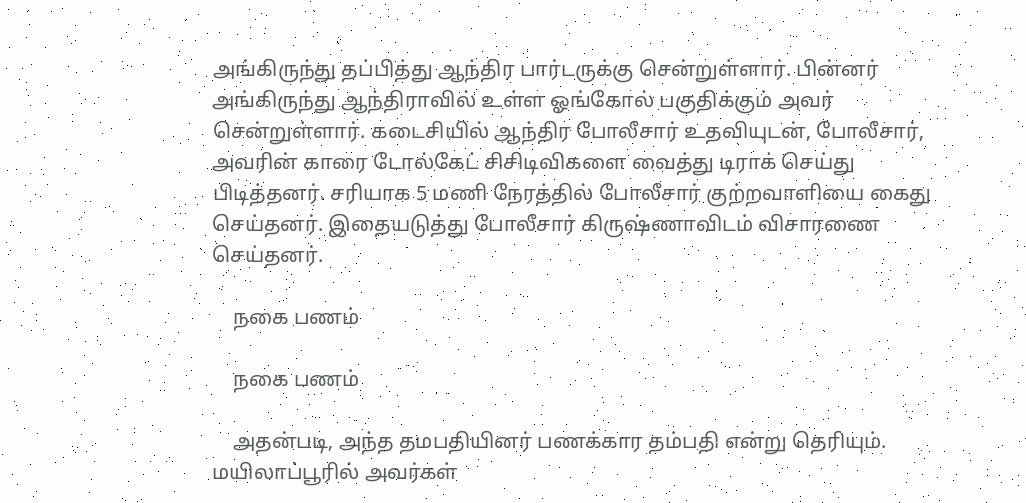அங்கிருந்து தப்பித்து ஆந்திர பார்டருக்கு சென்றுள்ளார். பின்னர் அங்கிருந்து ஆந்திராவில் உள்ள ஓங்கோல் பகுதிக்கும் அவர் சென்றுள்ளார். கடைசியில் ஆந்திர போலீசார் உதவியுடன், போலீசார், அவரின் காரை டோல்கேட் சிசிடிவிகளை வைத்து டிராக் செய்து பிடித்தனர். சரியாக 5 மணி நேரத்தில் போலீசார் குற்றவாளியை கைது செய்தனர். இதையடுத்து போலீசார் கிருஷ்ணாவிடம் விசாரணை செய்தனர்.

    நகை பணம்

    நகை பணம்

    அதன்படி, அந்த தமபதியினர் பணக்கார தம்பதி என்று தெரியும். மயிலாப்பூரில் அவர்கள்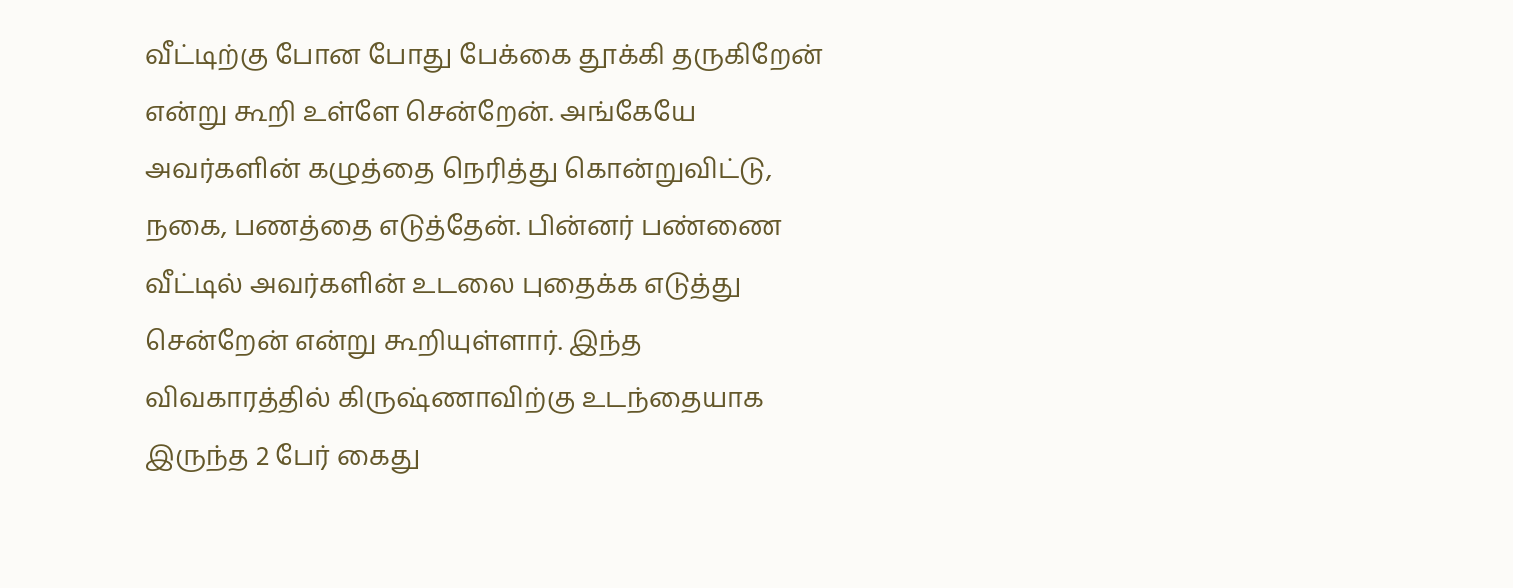வீட்டிற்கு போன போது பேக்கை தூக்கி தருகிறேன் என்று கூறி உள்ளே சென்றேன். அங்கேயே அவர்களின் கழுத்தை நெரித்து கொன்றுவிட்டு, நகை, பணத்தை எடுத்தேன். பின்னர் பண்ணை வீட்டில் அவர்களின் உடலை புதைக்க எடுத்து சென்றேன் என்று கூறியுள்ளார். இந்த விவகாரத்தில் கிருஷ்ணாவிற்கு உடந்தையாக இருந்த 2 பேர் கைது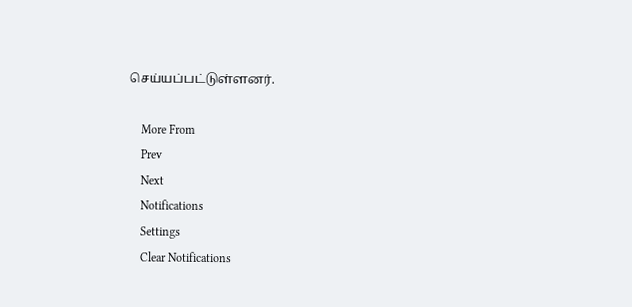செய்யப்பட்டுள்ளனர்.

    More From
    Prev
    Next
    Notifications
    Settings
    Clear Notifications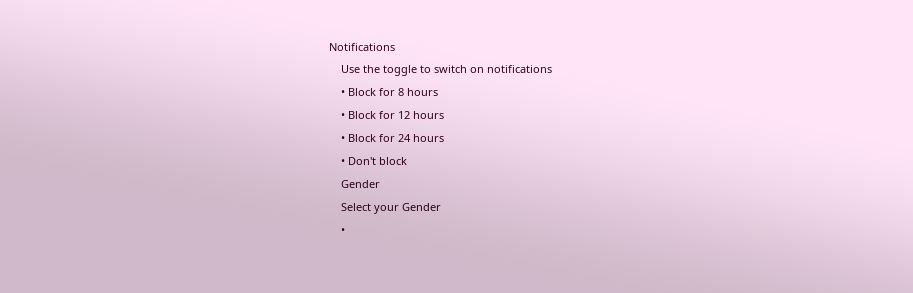Notifications
    Use the toggle to switch on notifications
    • Block for 8 hours
    • Block for 12 hours
    • Block for 24 hours
    • Don't block
    Gender
    Select your Gender
    •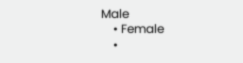Male
    • Female
    •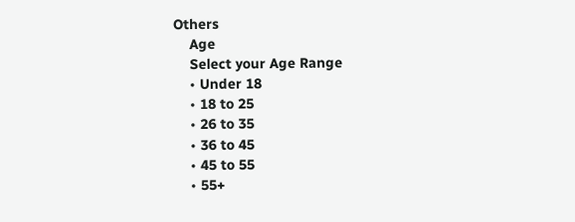Others
    Age
    Select your Age Range
    • Under 18
    • 18 to 25
    • 26 to 35
    • 36 to 45
    • 45 to 55
    • 55+